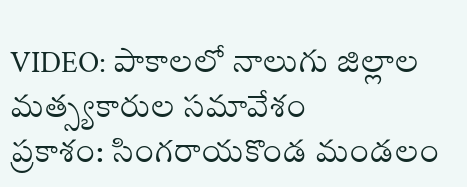VIDEO: పాకాలలో నాలుగు జిల్లాల మత్స్యకారుల సమావేశం
ప్రకాశం: సింగరాయకొండ మండలం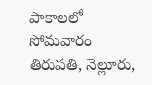పాకాలలో సోమవారం తిరుపతి, నెల్లూరు,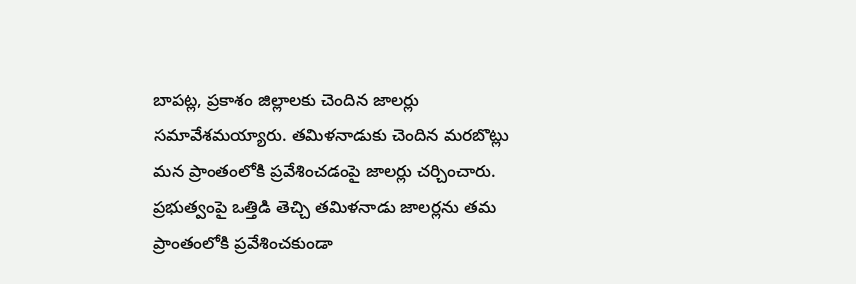బాపట్ల, ప్రకాశం జిల్లాలకు చెందిన జాలర్లు సమావేశమయ్యారు. తమిళనాడుకు చెందిన మరబొట్లు మన ప్రాంతంలోకి ప్రవేశించడంపై జాలర్లు చర్చించారు. ప్రభుత్వంపై ఒత్తిడి తెచ్చి తమిళనాడు జాలర్లను తమ ప్రాంతంలోకి ప్రవేశించకుండా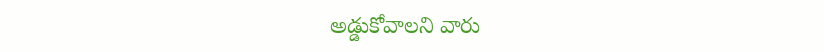అడ్డుకోవాలని వారు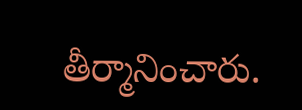తీర్మానించారు.